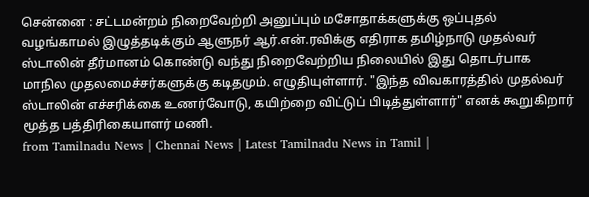சென்னை : சட்டமன்றம் நிறைவேற்றி அனுப்பும் மசோதாக்களுக்கு ஒப்புதல் வழங்காமல் இழுத்தடிக்கும் ஆளுநர் ஆர்.என்.ரவிக்கு எதிராக தமிழ்நாடு முதல்வர் ஸ்டாலின் தீர்மானம் கொண்டு வந்து நிறைவேற்றிய நிலையில் இது தொடர்பாக மாநில முதலமைச்சர்களுக்கு கடிதமும். எழுதியுள்ளார். "இந்த விவகாரத்தில் முதல்வர் ஸ்டாலின் எச்சரிக்கை உணர்வோடு, கயிற்றை விட்டுப் பிடித்துள்ளார்" எனக் கூறுகிறார் மூத்த பத்திரிகையாளர் மணி.
from Tamilnadu News | Chennai News | Latest Tamilnadu News in Tamil |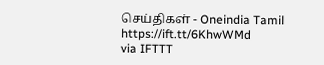செய்திகள் - Oneindia Tamil https://ift.tt/6KhwWMd
via IFTTT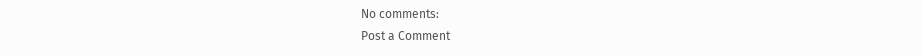No comments:
Post a Comment